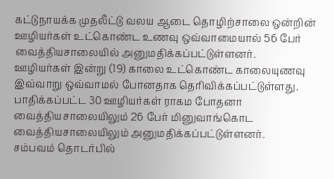கட்டுநாயக்க முதலீட்டு வலய ஆடை தொழிற்சாலை ஒன்றின் ஊழியர்கள் உட்கொண்ட உணவு ஒவ்வாமையால் 56 பேர் வைத்தியசாலையில் அனுமதிக்கப்பட்டுள்ளனர்.
ஊழியர்கள் இன்று (19) காலை உட்கொண்ட காலையுணவு இவ்வாறு ஒவ்வாமல் போனதாக தெரிவிக்கப்பட்டுள்ளது.
பாதிக்கப்பட்ட 30 ஊழியர்கள் ராகம போதனா வைத்தியசாலையிலும் 26 பேர் மினுவாங்கொட வைத்தியசாலையிலும் அனுமதிக்கப்பட்டுள்ளனர்.
சம்பவம் தொடர்பில்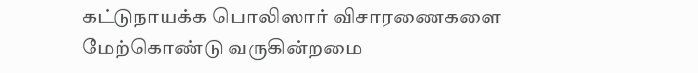கட்டுநாயக்க பொலிஸார் விசாரணைகளை மேற்கொண்டு வருகின்றமை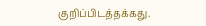குறிப்பிடத்தக்கது.